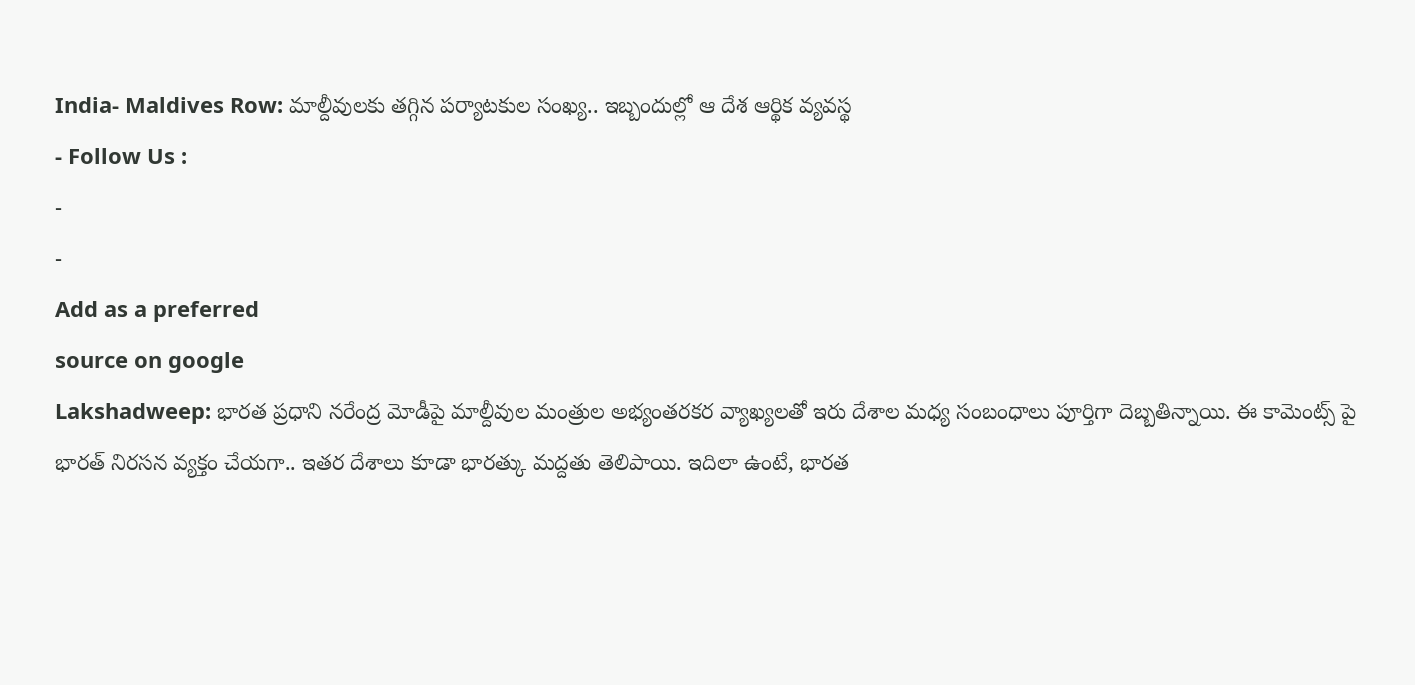India- Maldives Row: మాల్దీవులకు తగ్గిన పర్యాటకుల సంఖ్య.. ఇబ్బందుల్లో ఆ దేశ ఆర్థిక వ్యవస్థ
- Follow Us :
-
-
Add as a preferred
source on google
Lakshadweep: భారత ప్రధాని నరేంద్ర మోడీపై మాల్దీవుల మంత్రుల అభ్యంతరకర వ్యాఖ్యలతో ఇరు దేశాల మధ్య సంబంధాలు పూర్తిగా దెబ్బతిన్నాయి. ఈ కామెంట్స్ పై భారత్ నిరసన వ్యక్తం చేయగా.. ఇతర దేశాలు కూడా భారత్కు మద్దతు తెలిపాయి. ఇదిలా ఉంటే, భారత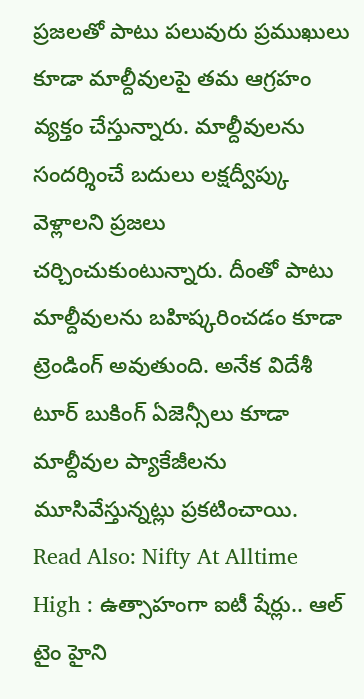ప్రజలతో పాటు పలువురు ప్రముఖులు కూడా మాల్దీవులపై తమ ఆగ్రహం వ్యక్తం చేస్తున్నారు. మాల్దీవులను సందర్శించే బదులు లక్షద్వీప్కు వెళ్లాలని ప్రజలు చర్చించుకుంటున్నారు. దీంతో పాటు మాల్దీవులను బహిష్కరించడం కూడా ట్రెండింగ్ అవుతుంది. అనేక విదేశీ టూర్ బుకింగ్ ఏజెన్సీలు కూడా మాల్దీవుల ప్యాకేజీలను మూసివేస్తున్నట్లు ప్రకటించాయి.
Read Also: Nifty At Alltime High : ఉత్సాహంగా ఐటీ షేర్లు.. ఆల్ టైం హైని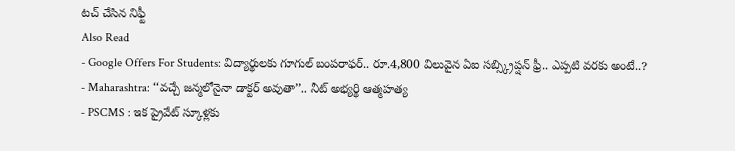టచ్ చేసిన నిఫ్టీ
Also Read
- Google Offers For Students: విద్యార్థులకు గూగుల్ బంపరాఫర్.. రూ.4,800 విలువైన ఏఐ సబ్స్క్రిప్షన్ ఫ్రీ.. ఎప్పటి వరకు అంటే..?
- Maharashtra: ‘‘వచ్చే జన్మలోనైనా డాక్టర్ అవుతా’’.. నీట్ అభ్యర్థి ఆత్మహత్య
- PSCMS : ఇక ప్రైవేట్ స్కూళ్లకు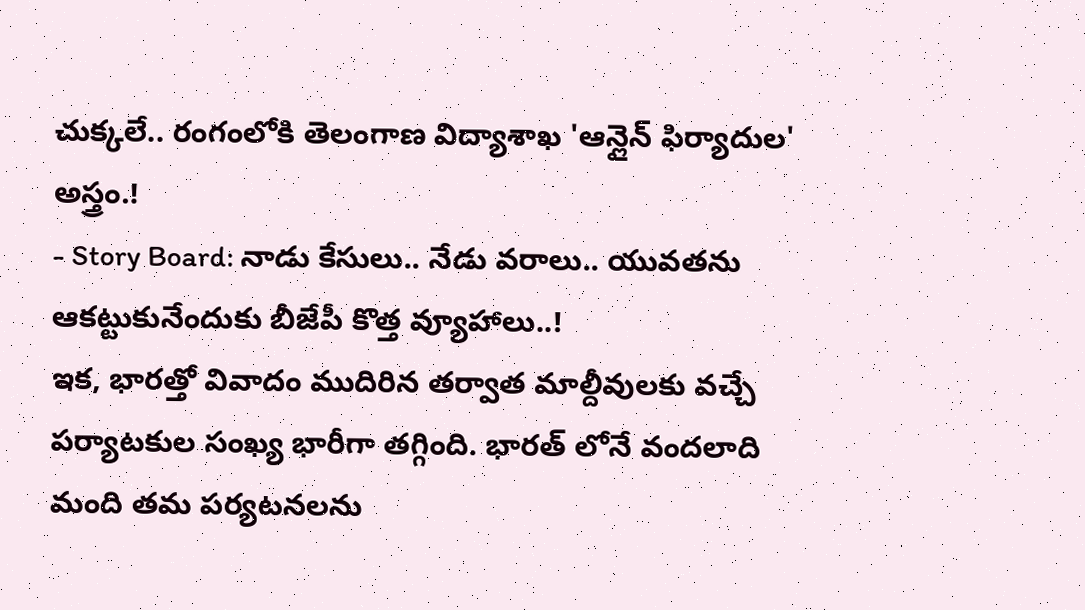చుక్కలే.. రంగంలోకి తెలంగాణ విద్యాశాఖ 'ఆన్లైన్ ఫిర్యాదుల' అస్త్రం.!
- Story Board: నాడు కేసులు.. నేడు వరాలు.. యువతను ఆకట్టుకునేందుకు బీజేపీ కొత్త వ్యూహాలు..!
ఇక, భారత్తో వివాదం ముదిరిన తర్వాత మాల్దీవులకు వచ్చే పర్యాటకుల సంఖ్య భారీగా తగ్గింది. భారత్ లోనే వందలాది మంది తమ పర్యటనలను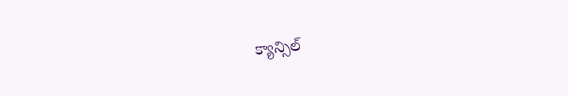క్యాన్సిల్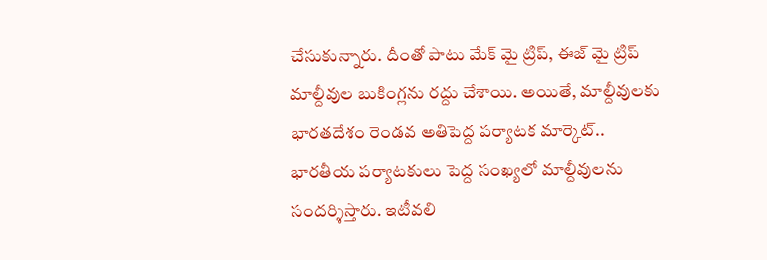చేసుకున్నారు. దీంతో పాటు మేక్ మై ట్రిప్, ఈజ్ మై ట్రిప్ మాల్దీవుల బుకింగ్లను రద్దు చేశాయి. అయితే, మాల్దీవులకు భారతదేశం రెండవ అతిపెద్ద పర్యాటక మార్కెట్.. భారతీయ పర్యాటకులు పెద్ద సంఖ్యలో మాల్దీవులను సందర్శిస్తారు. ఇటీవలి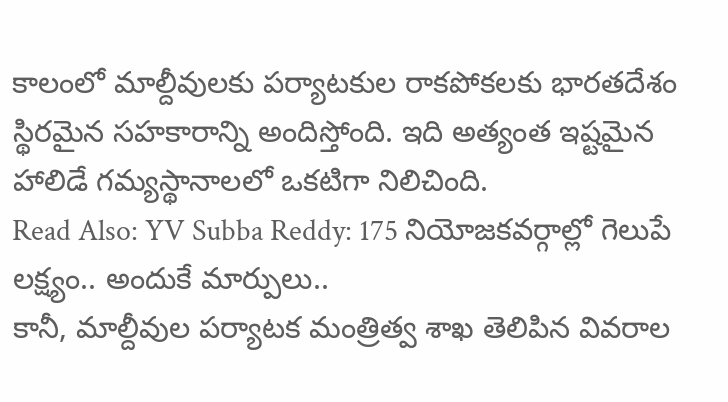కాలంలో మాల్దీవులకు పర్యాటకుల రాకపోకలకు భారతదేశం స్థిరమైన సహకారాన్ని అందిస్తోంది. ఇది అత్యంత ఇష్టమైన హాలిడే గమ్యస్థానాలలో ఒకటిగా నిలిచింది.
Read Also: YV Subba Reddy: 175 నియోజకవర్గాల్లో గెలుపే లక్ష్యం.. అందుకే మార్పులు..
కానీ, మాల్దీవుల పర్యాటక మంత్రిత్వ శాఖ తెలిపిన వివరాల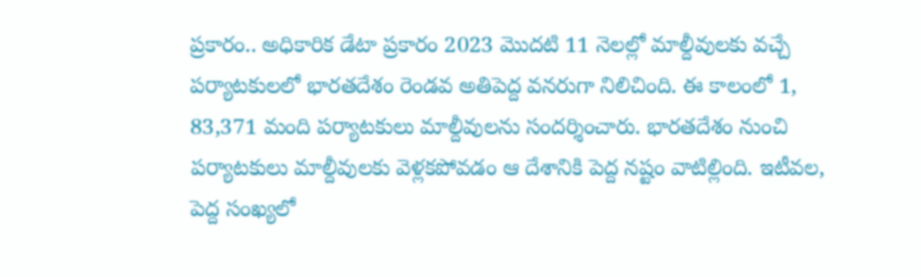ప్రకారం.. అధికారిక డేటా ప్రకారం 2023 మొదటి 11 నెలల్లో మాల్దీవులకు వచ్చే పర్యాటకులలో భారతదేశం రెండవ అతిపెద్ద వనరుగా నిలిచింది. ఈ కాలంలో 1, 83,371 మంది పర్యాటకులు మాల్దీవులను సందర్శించారు. భారతదేశం నుంచి పర్యాటకులు మాల్దీవులకు వెళ్లకపోవడం ఆ దేశానికి పెద్ద నష్టం వాటిల్లింది. ఇటీవల, పెద్ద సంఖ్యలో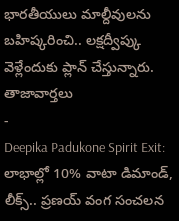భారతీయులు మాల్దీవులను బహిష్కరించి.. లక్షద్వీప్కు వెళ్లేందుకు ప్లాన్ చేస్తున్నారు.
తాజావార్తలు
-
Deepika Padukone Spirit Exit: లాభాల్లో 10% వాటా డిమాండ్, లీక్స్.. ప్రణయ్ వంగ సంచలన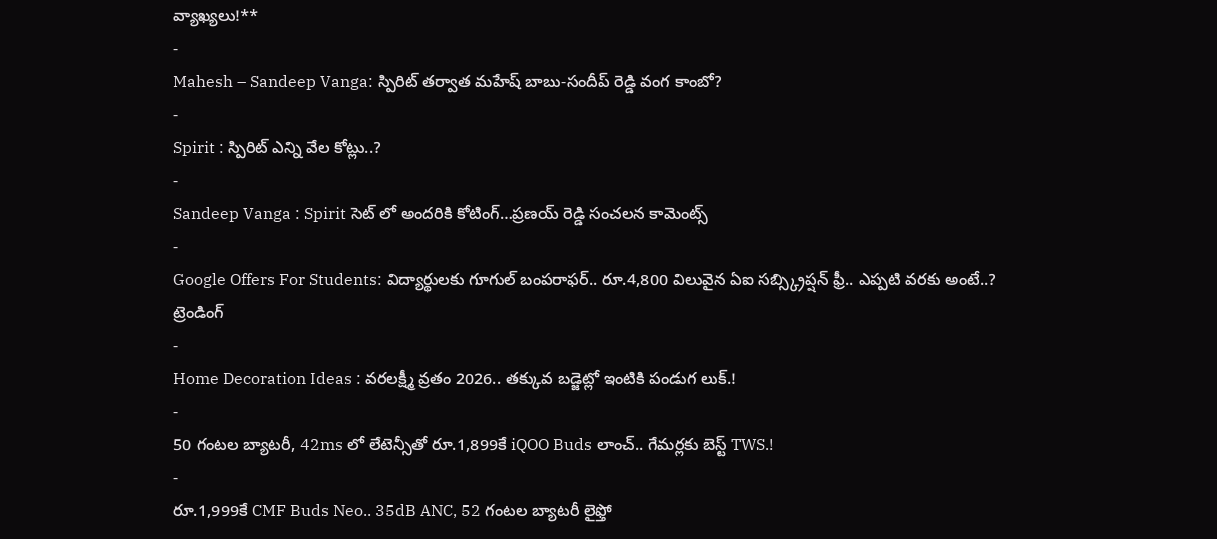వ్యాఖ్యలు!**
-
Mahesh – Sandeep Vanga: స్పిరిట్ తర్వాత మహేష్ బాబు-సందీప్ రెడ్డి వంగ కాంబో?
-
Spirit : స్పిరిట్ ఎన్ని వేల కోట్లు..?
-
Sandeep Vanga : Spirit సెట్ లో అందరికి కోటింగ్…ప్రణయ్ రెడ్డి సంచలన కామెంట్స్
-
Google Offers For Students: విద్యార్థులకు గూగుల్ బంపరాఫర్.. రూ.4,800 విలువైన ఏఐ సబ్స్క్రిప్షన్ ఫ్రీ.. ఎప్పటి వరకు అంటే..?
ట్రెండింగ్
-
Home Decoration Ideas : వరలక్ష్మీ వ్రతం 2026.. తక్కువ బడ్జెట్లో ఇంటికి పండుగ లుక్.!
-
50 గంటల బ్యాటరీ, 42ms లో లేటెన్సీతో రూ.1,899కే iQOO Buds లాంచ్.. గేమర్లకు బెస్ట్ TWS.!
-
రూ.1,999కే CMF Buds Neo.. 35dB ANC, 52 గంటల బ్యాటరీ లైఫ్తో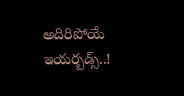అదిరిపోయే ఇయర్బడ్స్..!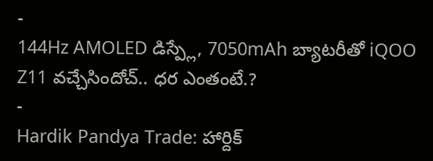-
144Hz AMOLED డిస్ప్లే, 7050mAh బ్యాటరీతో iQOO Z11 వచ్చేసిందోచ్.. ధర ఎంతంటే.?
-
Hardik Pandya Trade: హార్దిక్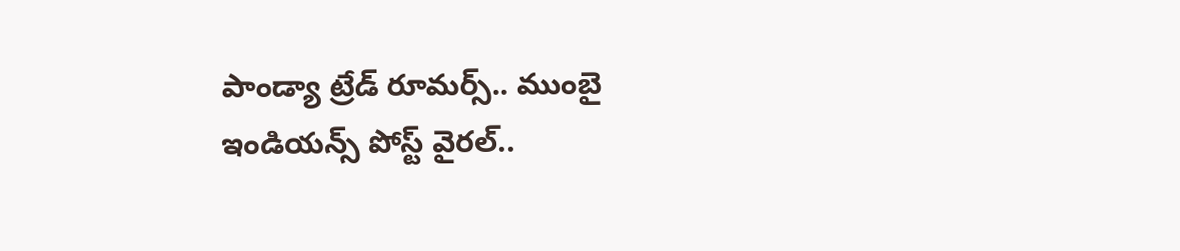పాండ్యా ట్రేడ్ రూమర్స్.. ముంబై ఇండియన్స్ పోస్ట్ వైరల్..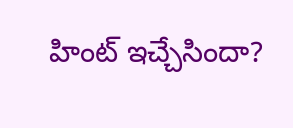హింట్ ఇచ్చేసిందా?